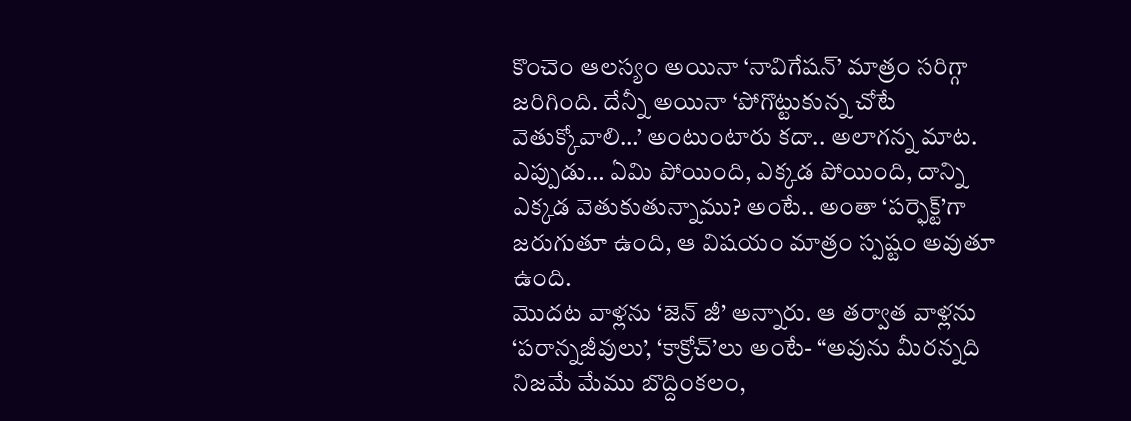కొంచెం ఆలస్యం అయినా ‘నావిగేషన్’ మాత్రం సరిగ్గా జరిగింది. దేన్నీ అయినా ‘పోగొట్టుకున్న చోటే వెతుక్కోవాలి…’ అంటుంటారు కదా.. అలాగన్న మాట.
ఎప్పుడు… ఏమి పోయింది, ఎక్కడ పోయింది, దాన్ని ఎక్కడ వెతుకుతున్నాము? అంటే.. అంతా ‘పర్ఫెక్ట్’గా జరుగుతూ ఉంది, ఆ విషయం మాత్రం స్పష్టం అవుతూ ఉంది.
మొదట వాళ్లను ‘జెన్ జీ’ అన్నారు. ఆ తర్వాత వాళ్లను ‘పరాన్నజీవులు’, ‘కాక్రోచ్’లు అంటే- “అవును మీరన్నది నిజమే మేము బొద్దింకలం,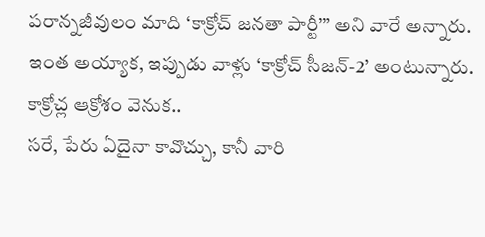పరాన్నజీవులం మాది ‘కాక్రోచ్ జనతా పార్టీ’” అని వారే అన్నారు.
ఇంత అయ్యాక, ఇప్పుడు వాళ్లు ‘కాక్రోచ్ సీజన్-2’ అంటున్నారు.
కాక్రోచ్ల ఆక్రోశం వెనుక..
సరే, పేరు ఏదైనా కావొచ్చు, కానీ వారి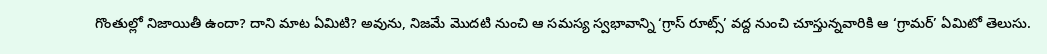గొంతుల్లో నిజాయితీ ఉందా? దాని మాట ఏమిటి? అవును, నిజమే మొదటి నుంచి ఆ సమస్య స్వభావాన్ని ‘గ్రాస్ రూట్స్’ వద్ద నుంచి చూస్తున్నవారికి ఆ ‘గ్రామర్’ ఏమిటో తెలుసు.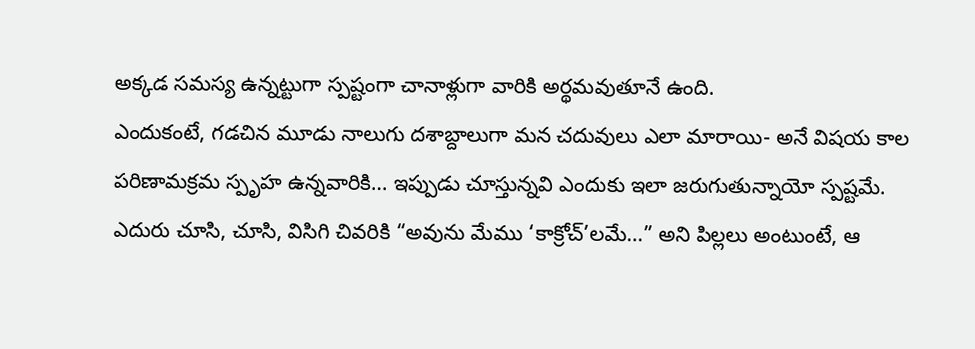అక్కడ సమస్య ఉన్నట్టుగా స్పష్టంగా చానాళ్లుగా వారికి అర్థమవుతూనే ఉంది.
ఎందుకంటే, గడచిన మూడు నాలుగు దశాబ్దాలుగా మన చదువులు ఎలా మారాయి- అనే విషయ కాల పరిణామక్రమ స్పృహ ఉన్నవారికి… ఇప్పుడు చూస్తున్నవి ఎందుకు ఇలా జరుగుతున్నాయో స్పష్టమే.
ఎదురు చూసి, చూసి, విసిగి చివరికి “అవును మేము ‘కాక్రోచ్’లమే…” అని పిల్లలు అంటుంటే, ఆ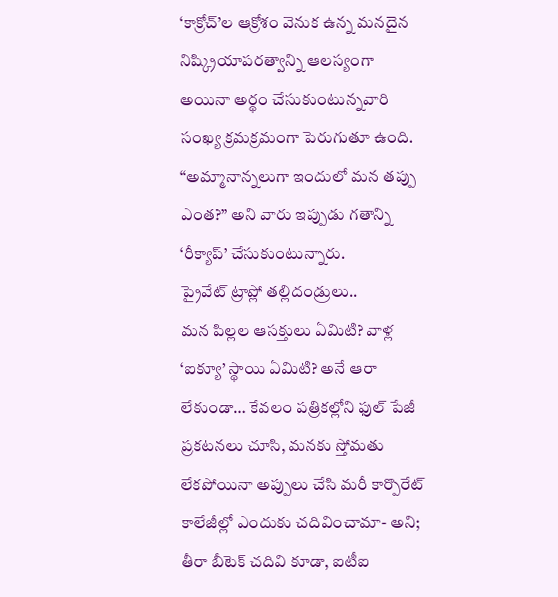‘కాక్రోచ్’ల ఆక్రోశం వెనుక ఉన్న మనదైన నిష్క్రియాపరత్వాన్ని ఆలస్యంగా అయినా అర్థం చేసుకుంటున్నవారి సంఖ్య క్రమక్రమంగా పెరుగుతూ ఉంది.
“అమ్మానాన్నలుగా ఇందులో మన తప్పు ఎంత?” అని వారు ఇప్పుడు గతాన్ని ‘రీక్యాప్’ చేసుకుంటున్నారు.
ప్రైవేట్ ట్రాప్లో తల్లిదండ్రులు..
మన పిల్లల ఆసక్తులు ఏమిటి? వాళ్ల ‘ఐక్యూ’ స్థాయి ఏమిటి? అనే ఆరా లేకుండా… కేవలం పత్రికల్లోని ఫుల్ పేజీ ప్రకటనలు చూసి, మనకు స్తోమతు లేకపోయినా అప్పులు చేసి మరీ కార్పొరేట్ కాలేజీల్లో ఎందుకు చదివించామా- అని; తీరా బీటెక్ చదివి కూడా, ఐటీఐ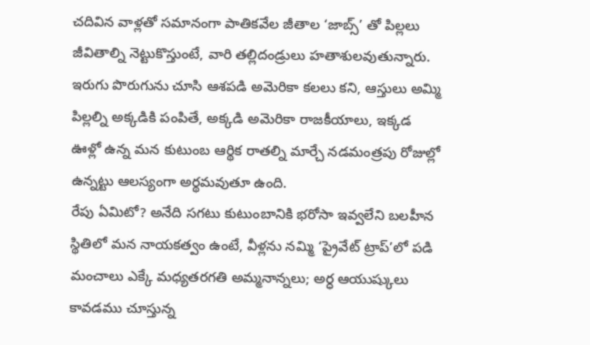చదివిన వాళ్లతో సమానంగా పాతికవేల జీతాల ‘జాబ్స్’ తో పిల్లలు జీవితాల్ని నెట్టుకొస్తుంటే, వారి తల్లిదండ్రులు హతాశులవుతున్నారు.
ఇరుగు పొరుగును చూసి ఆశపడి అమెరికా కలలు కని, ఆస్తులు అమ్మి పిల్లల్ని అక్కడికి పంపితే, అక్కడి అమెరికా రాజకీయాలు, ఇక్కడ ఊళ్లో ఉన్న మన కుటుంబ ఆర్థిక రాతల్ని మార్చే నడమంత్రపు రోజుల్లో ఉన్నట్టు ఆలస్యంగా అర్థమవుతూ ఉంది.
రేపు ఏమిటో? అనేది సగటు కుటుంబానికి భరోసా ఇవ్వలేని బలహీన స్థితిలో మన నాయకత్వం ఉంటే, వీళ్లను నమ్మి ‘ప్రైవేట్ ట్రాప్’లో పడి మంచాలు ఎక్కే మధ్యతరగతి అమ్మనాన్నలు; అర్ధ ఆయుష్కులు కావడము చూస్తున్న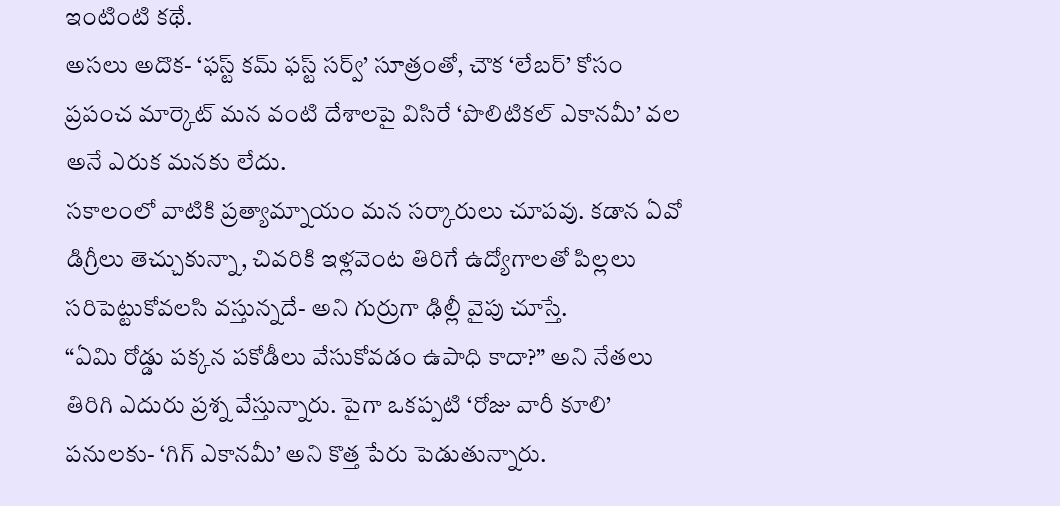ఇంటింటి కథే.
అసలు అదొక- ‘ఫస్ట్ కమ్ ఫస్ట్ సర్వ్’ సూత్రంతో, చౌక ‘లేబర్’ కోసం ప్రపంచ మార్కెట్ మన వంటి దేశాలపై విసిరే ‘పొలిటికల్ ఎకానమీ’ వల అనే ఎరుక మనకు లేదు.
సకాలంలో వాటికి ప్రత్యామ్నాయం మన సర్కారులు చూపవు. కడాన ఏవో డిగ్రీలు తెచ్చుకున్నా, చివరికి ఇళ్లవెంట తిరిగే ఉద్యోగాలతో పిల్లలు సరిపెట్టుకోవలసి వస్తున్నదే- అని గుర్రుగా ఢిల్లీ వైపు చూస్తే.
“ఏమి రోడ్డు పక్కన పకోడీలు వేసుకోవడం ఉపాధి కాదా?” అని నేతలు తిరిగి ఎదురు ప్రశ్న వేస్తున్నారు. పైగా ఒకప్పటి ‘రోజు వారీ కూలి’ పనులకు- ‘గిగ్ ఎకానమీ’ అని కొత్త పేరు పెడుతున్నారు.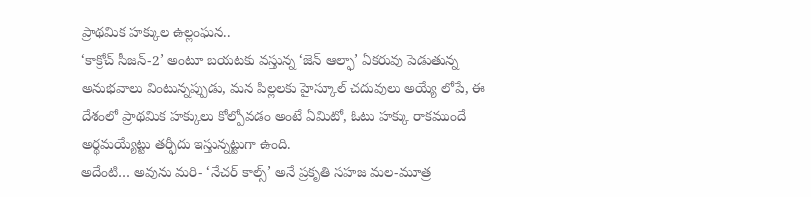ప్రాథమిక హక్కుల ఉల్లంఘన..
‘కాక్రోచ్ సీజన్-2’ అంటూ బయటకు వస్తున్న ‘జెన్ ఆల్ఫా’ ఏకరువు పెడుతున్న అనుభవాలు వింటున్నప్పుడు, మన పిల్లలకు హైస్కూల్ చదువులు అయ్యే లోపే, ఈ దేశంలో ప్రాథమిక హక్కులు కోల్పోవడం అంటే ఏమిటో, ఓటు హక్కు రాకముందే అర్థమయ్యేట్టు తర్ఫీదు ఇస్తున్నట్టుగా ఉంది.
అదేంటి… అవును మరి- ‘నేచర్ కాల్స్’ అనే ప్రకృతి సహజ మల-మూత్ర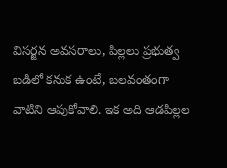విసర్జన అవసరాలు, పిల్లలు ప్రభుత్వ బడిలో కనుక ఉంటే, బలవంతంగా వాటిని ఆపుకోవాలి. ఇక అది ఆడపిల్లల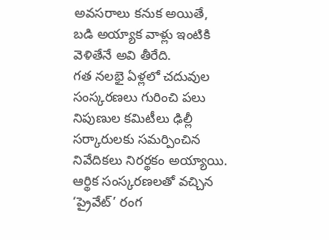అవసరాలు కనుక అయితే, బడి అయ్యాక వాళ్లు ఇంటికి వెళితేనే అవి తీరేది.
గత నలభై ఏళ్లలో చదువుల సంస్కరణలు గురించి పలు నిపుణుల కమిటీలు ఢిల్లీ సర్కారులకు సమర్పించిన నివేదికలు నిరర్థకం అయ్యాయి.
ఆర్థిక సంస్కరణలతో వచ్చిన ‘ప్రైవేట్’ రంగ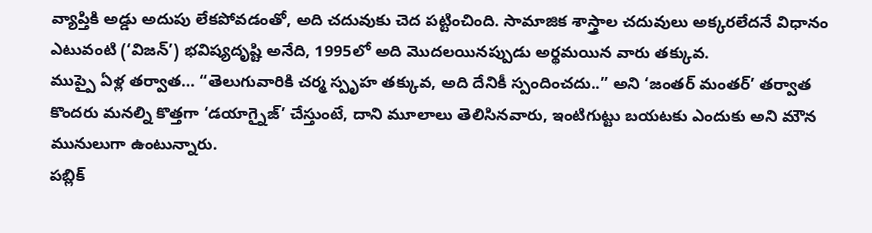వ్యాప్తికి అడ్డు అదుపు లేకపోవడంతో, అది చదువుకు చెద పట్టించింది. సామాజిక శాస్త్రాల చదువులు అక్కరలేదనే విధానం ఎటువంటి (‘విజన్’) భవిష్యదృష్టి అనేది, 1995లో అది మొదలయినప్పుడు అర్థమయిన వారు తక్కువ.
ముప్పై ఏళ్ల తర్వాత… “తెలుగువారికి చర్మ స్పృహ తక్కువ, అది దేనికీ స్పందించదు..” అని ‘జంతర్ మంతర్’ తర్వాత కొందరు మనల్ని కొత్తగా ‘డయాగ్నైజ్’ చేస్తుంటే, దాని మూలాలు తెలిసినవారు, ఇంటిగుట్టు బయటకు ఎందుకు అని మౌన మునులుగా ఉంటున్నారు.
పబ్లిక్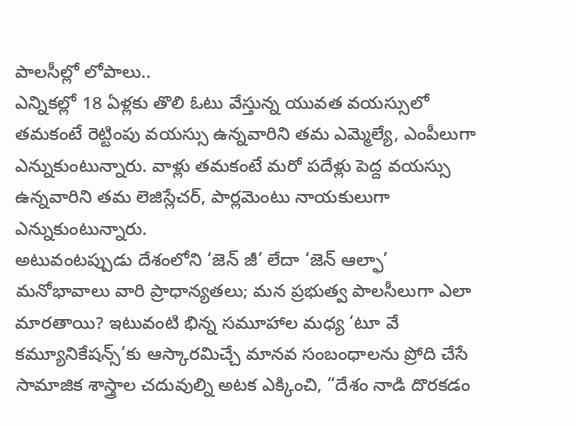పాలసీల్లో లోపాలు..
ఎన్నికల్లో 18 ఏళ్లకు తొలి ఓటు వేస్తున్న యువత వయస్సులో తమకంటే రెట్టింపు వయస్సు ఉన్నవారిని తమ ఎమ్మెల్యే, ఎంపీలుగా ఎన్నుకుంటున్నారు. వాళ్లు తమకంటే మరో పదేళ్లు పెద్ద వయస్సు ఉన్నవారిని తమ లెజిస్లేచర్, పార్లమెంటు నాయకులుగా ఎన్నుకుంటున్నారు.
అటువంటప్పుడు దేశంలోని ‘జెన్ జీ’ లేదా ‘జెన్ ఆల్ఫా’ మనోభావాలు వారి ప్రాధాన్యతలు; మన ప్రభుత్వ పాలసీలుగా ఎలా మారతాయి? ఇటువంటి భిన్న సమూహాల మధ్య ‘టూ వే కమ్యూనికేషన్స్’కు ఆస్కారమిచ్చే మానవ సంబంధాలను ప్రోది చేసే సామాజిక శాస్త్రాల చదువుల్ని అటక ఎక్కించి, “దేశం నాడి దొరకడం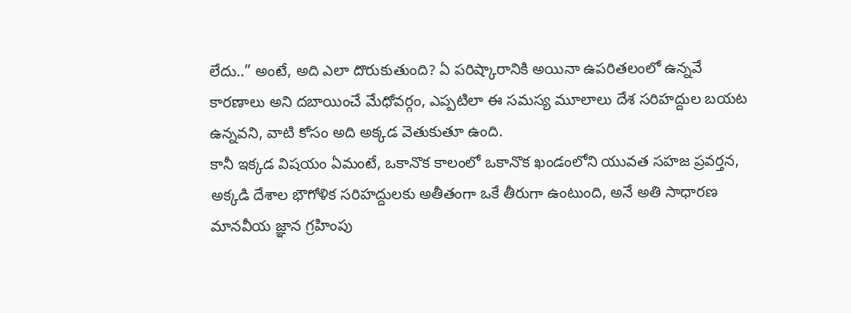లేదు..” అంటే, అది ఎలా దొరుకుతుంది? ఏ పరిష్కారానికి అయినా ఉపరితలంలో ఉన్నవే కారణాలు అని దబాయించే మేధోవర్గం, ఎప్పటిలా ఈ సమస్య మూలాలు దేశ సరిహద్దుల బయట ఉన్నవని, వాటి కోసం అది అక్కడ వెతుకుతూ ఉంది.
కానీ ఇక్కడ విషయం ఏమంటే, ఒకానొక కాలంలో ఒకానొక ఖండంలోని యువత సహజ ప్రవర్తన, అక్కడి దేశాల భౌగోళిక సరిహద్దులకు అతీతంగా ఒకే తీరుగా ఉంటుంది, అనే అతి సాధారణ మానవీయ జ్ఞాన గ్రహింపు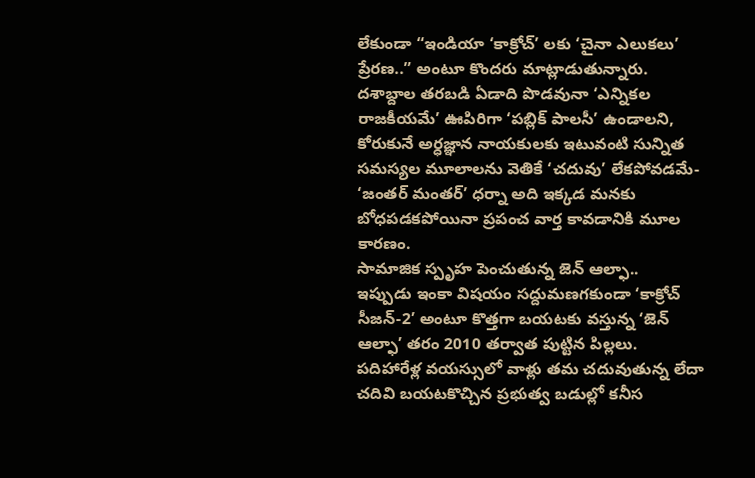లేకుండా “ఇండియా ‘కాక్రోచ్’ లకు ‘చైనా ఎలుకలు’ ప్రేరణ..” అంటూ కొందరు మాట్లాడుతున్నారు.
దశాబ్దాల తరబడి ఏడాది పొడవునా ‘ఎన్నికల రాజకీయమే’ ఊపిరిగా ‘పబ్లిక్ పాలసీ’ ఉండాలని, కోరుకునే అర్ధజ్ఞాన నాయకులకు ఇటువంటి సున్నిత సమస్యల మూలాలను వెతికే ‘చదువు’ లేకపోవడమే- ‘జంతర్ మంతర్’ ధర్నా అది ఇక్కడ మనకు బోధపడకపోయినా ప్రపంచ వార్త కావడానికి మూల కారణం.
సామాజిక స్పృహ పెంచుతున్న జెన్ ఆల్ఫా..
ఇప్పుడు ఇంకా విషయం సద్దుమణగకుండా ‘కాక్రోచ్ సీజన్-2’ అంటూ కొత్తగా బయటకు వస్తున్న ‘జెన్ ఆల్ఫా’ తరం 2010 తర్వాత పుట్టిన పిల్లలు.
పదిహారేళ్ల వయస్సులో వాళ్లు తమ చదువుతున్న లేదా చదివి బయటకొచ్చిన ప్రభుత్వ బడుల్లో కనీస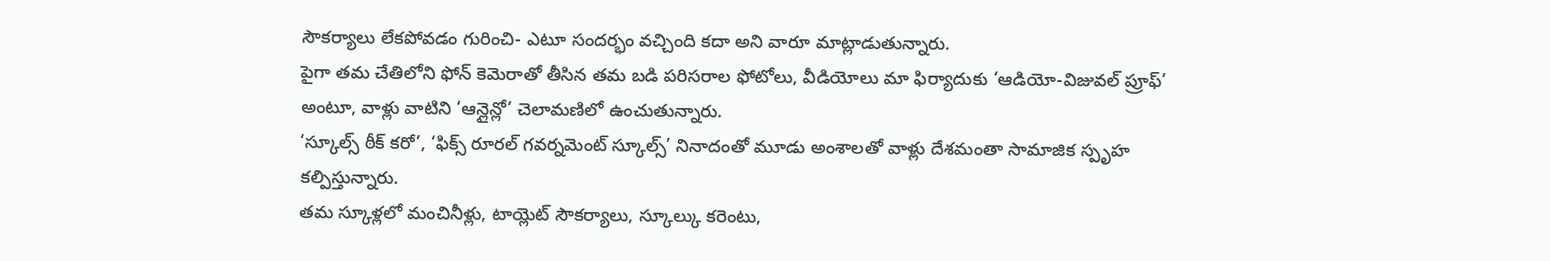సౌకర్యాలు లేకపోవడం గురించి- ఎటూ సందర్భం వచ్చింది కదా అని వారూ మాట్లాడుతున్నారు.
పైగా తమ చేతిలోని ఫోన్ కెమెరాతో తీసిన తమ బడి పరిసరాల ఫోటోలు, వీడియోలు మా ఫిర్యాదుకు ‘ఆడియో-విజువల్ ప్రూఫ్’ అంటూ, వాళ్లు వాటిని ‘ఆన్లైన్లో’ చెలామణిలో ఉంచుతున్నారు.
‘స్కూల్స్ ఠీక్ కరో’, ‘ఫిక్స్ రూరల్ గవర్నమెంట్ స్కూల్స్’ నినాదంతో మూడు అంశాలతో వాళ్లు దేశమంతా సామాజిక స్పృహ కల్పిస్తున్నారు.
తమ స్కూళ్లలో మంచినీళ్లు, టాయ్లెట్ సౌకర్యాలు, స్కూల్కు కరెంటు,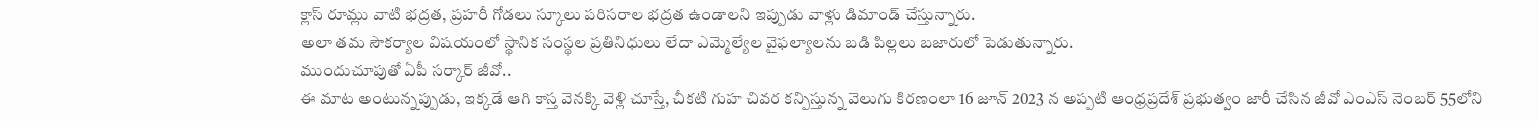క్లాస్ రూమ్లు వాటి భద్రత, ప్రహరీ గోడలు స్కూలు పరిసరాల భద్రత ఉండాలని ఇప్పుడు వాళ్లు డిమాండ్ చేస్తున్నారు.
అలా తమ సౌకర్యాల విషయంలో స్థానిక సంస్థల ప్రతినిధులు లేదా ఎమ్మెల్యేల వైఫల్యాలను బడి పిల్లలు బజారులో పెడుతున్నారు.
ముందుచూపుతో ఏపీ సర్కార్ జీవో..
ఈ మాట అంటున్నప్పుడు, ఇక్కడే ఆగి కాస్త వెనక్కి వెళ్లి చూస్తే, చీకటి గుహ చివర కన్పిస్తున్న వెలుగు కిరణంలా 16 జూన్ 2023 న అప్పటి ఆంధ్రప్రదేశ్ ప్రభుత్వం జారీ చేసిన జీవో ఎంఎస్ నెంబర్ 55లోని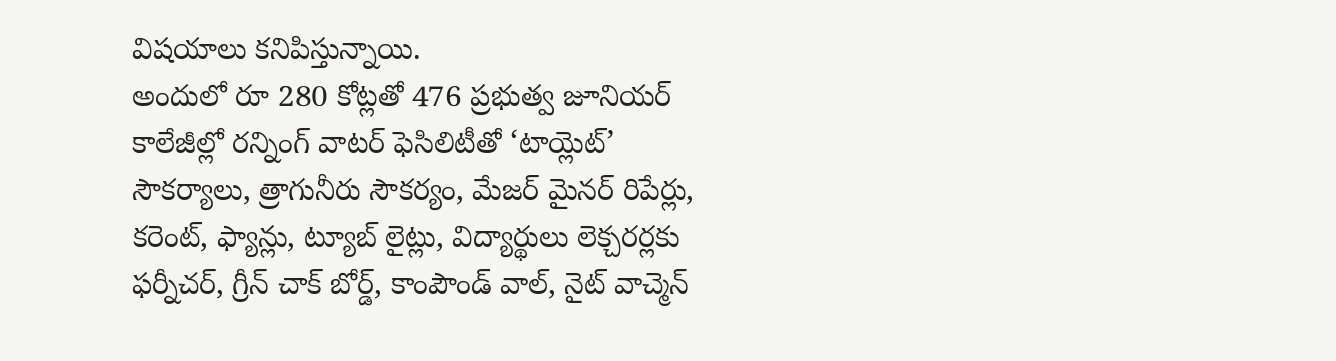విషయాలు కనిపిస్తున్నాయి.
అందులో రూ 280 కోట్లతో 476 ప్రభుత్వ జూనియర్ కాలేజీల్లో రన్నింగ్ వాటర్ ఫెసిలిటీతో ‘టాయ్లెట్’ సౌకర్యాలు, త్రాగునీరు సౌకర్యం, మేజర్ మైనర్ రిపేర్లు, కరెంట్, ఫ్యాన్లు, ట్యూబ్ లైట్లు, విద్యార్థులు లెక్చరర్లకు ఫర్నీచర్, గ్రీన్ చాక్ బోర్డ్, కాంపౌండ్ వాల్, నైట్ వాచ్మెన్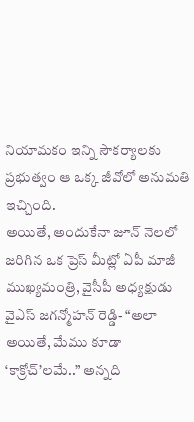నియామకం ఇన్ని సౌకర్యాలకు ప్రభుత్వం ఆ ఒక్క జీవోలో అనుమతి ఇచ్చింది.
అయితే, అందుకేనా జూన్ నెలలో జరిగిన ఒక ప్రెస్ మీట్లో ఏపీ మాజీ ముఖ్యమంత్రి, వైసీపీ అధ్యక్షుడు వైఎస్ జగన్మోహన్ రెడ్డి- “అలా అయితే, మేము కూడా ‘కాక్రోచ్’లమే..” అన్నది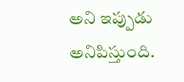అని ఇప్పుడు అనిపిస్తుంది.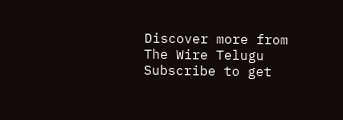Discover more from The Wire Telugu
Subscribe to get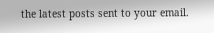the latest posts sent to your email.